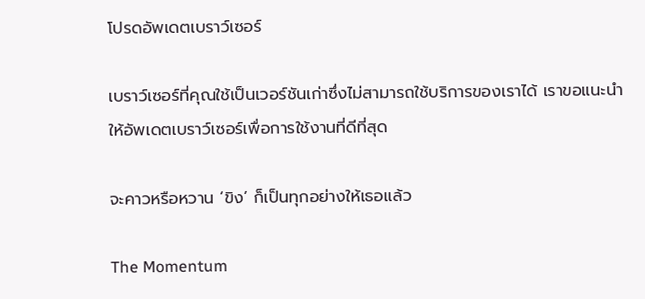โปรดอัพเดตเบราว์เซอร์

เบราว์เซอร์ที่คุณใช้เป็นเวอร์ชันเก่าซึ่งไม่สามารถใช้บริการของเราได้ เราขอแนะนำให้อัพเดตเบราว์เซอร์เพื่อการใช้งานที่ดีที่สุด

จะคาวหรือหวาน ‘ขิง’ ก็เป็นทุกอย่างให้เธอแล้ว

The Momentum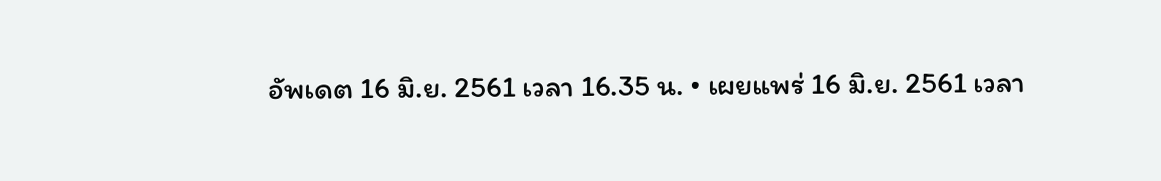อัพเดต 16 มิ.ย. 2561 เวลา 16.35 น. • เผยแพร่ 16 มิ.ย. 2561 เวลา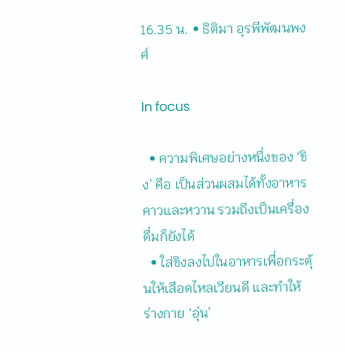16.35 น. • ธิติมา อุรพีพัฒนพงศ์

In focus

  • ความพิเศษอย่างหนึ่งของ ‘ขิง’ คือ เป็นส่วนผสมได้ทั้งอาหารคาวและหวาน รวมถึงเป็นเครื่องดื่มก็ยังได้
  • ใส่ขิงลงไปในอาหารเพื่อกระตุ้นให้เลือดไหลเวียนดี และทำให้ร่างกาย ‘อุ่น’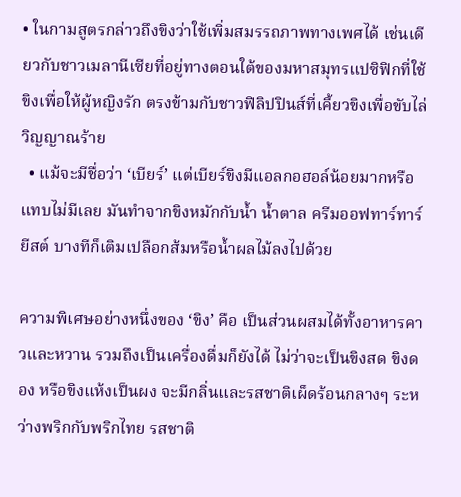• ในกามสูตรกล่าวถึงขิงว่าใช้เพิ่มสมรรถภาพทางเพศได้ เช่นเดียวกับชาวเมลานีเซียที่อยู่ทางตอนใต้ของมหาสมุทรแปซิฟิกที่ใช้ขิงเพื่อให้ผู้หญิงรัก ตรงข้ามกับชาวฟิลิปปินส์ที่เคี้ยวขิงเพื่อขับไล่วิญญาณร้าย
  • แม้จะมีชื่อว่า ‘เบียร์’ แต่เบียร์ขิงมีแอลกอฮอล์น้อยมากหรือแทบไม่มีเลย มันทำจากขิงหมักกับน้ำ น้ำตาล ครีมออฟทาร์ทาร์ ยีสต์ บางทีก็เติมเปลือกส้มหรือน้ำผลไม้ลงไปด้วย

ความพิเศษอย่างหนึ่งของ ‘ขิง’ คือ เป็นส่วนผสมได้ทั้งอาหารคาวและหวาน รวมถึงเป็นเครื่องดื่มก็ยังได้ ไม่ว่าจะเป็นขิงสด ขิงดอง หรือขิงแห้งเป็นผง จะมีกลิ่นและรสชาติเผ็ดร้อนกลางๆ ระหว่างพริกกับพริกไทย รสชาติ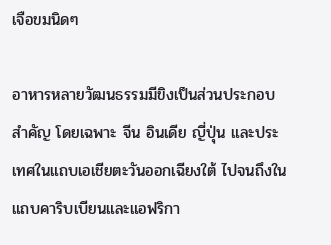เจือขมนิดๆ

อาหารหลายวัฒนธรรมมีขิงเป็นส่วนประกอบสำคัญ โดยเฉพาะ จีน อินเดีย ญี่ปุ่น และประเทศในแถบเอเชียตะวันออกเฉียงใต้ ไปจนถึงในแถบคาริบเบียนและแอฟริกา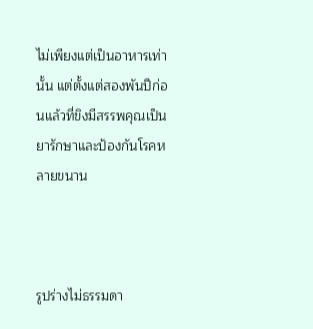ไม่เพียงแต่เป็นอาหารเท่านั้น แต่ตั้งแต่สองพันปีก่อนแล้วที่ขิงมีสรรพคุณเป็นยารักษาและป้องกันโรคหลายขนาน



รูปร่างไม่ธรรมดา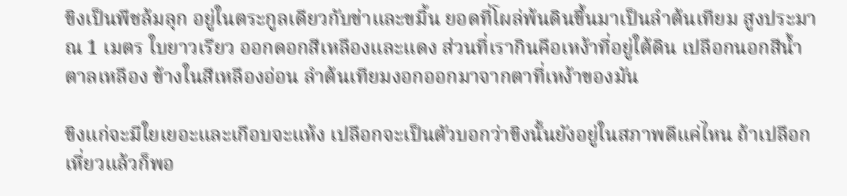ขิงเป็นพืชล้มลุก อยู่ในตระกูลเดียวกับข่าและขมิ้น ยอดที่โผล่พ้นดินขึ้นมาเป็นลำต้นเทียม สูงประมาณ 1 เมตร ใบยาวเรียว ออกดอกสีเหลืองและแดง ส่วนที่เรากินคือเหง้าที่อยู่ใต้ดิน เปลือกนอกสีน้ำตาลเหลือง ข้างในสีเหลืองอ่อน ลำต้นเทียมงอกออกมาจากตาที่เหง้าของมัน

ขิงแก่จะมีใยเยอะและเกือบจะแห้ง เปลือกจะเป็นตัวบอกว่าขิงนั้นยังอยู่ในสภาพดีแค่ไหน ถ้าเปลือกเหี่ยวแล้วก็พอ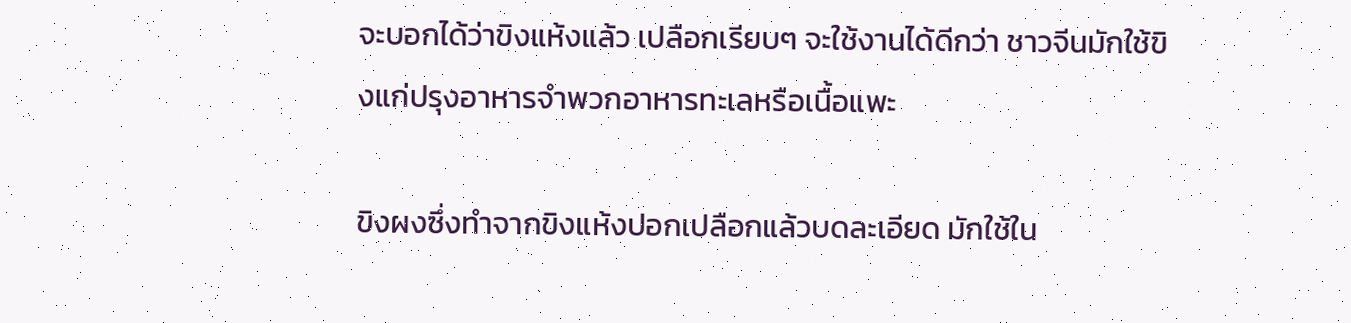จะบอกได้ว่าขิงแห้งแล้ว เปลือกเรียบๆ จะใช้งานได้ดีกว่า ชาวจีนมักใช้ขิงแก่ปรุงอาหารจำพวกอาหารทะเลหรือเนื้อแพะ

ขิงผงซึ่งทำจากขิงแห้งปอกเปลือกแล้วบดละเอียด มักใช้ใน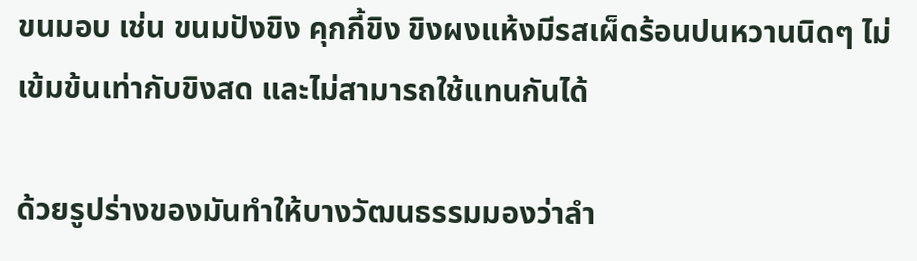ขนมอบ เช่น ขนมปังขิง คุกกี้ขิง ขิงผงแห้งมีรสเผ็ดร้อนปนหวานนิดๆ ไม่เข้มข้นเท่ากับขิงสด และไม่สามารถใช้แทนกันได้

ด้วยรูปร่างของมันทำให้บางวัฒนธรรมมองว่าลำ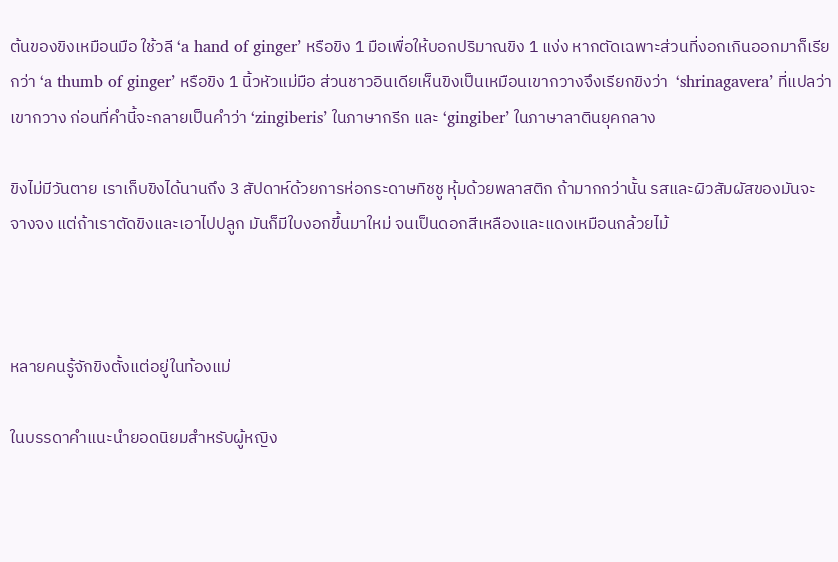ต้นของขิงเหมือนมือ ใช้วลี ‘a hand of ginger’ หรือขิง 1 มือเพื่อให้บอกปริมาณขิง 1 แง่ง หากตัดเฉพาะส่วนที่งอกเกินออกมาก็เรียกว่า ‘a thumb of ginger’ หรือขิง 1 นิ้วหัวแม่มือ ส่วนชาวอินเดียเห็นขิงเป็นเหมือนเขากวางจึงเรียกขิงว่า  ‘shrinagavera’ ที่แปลว่าเขากวาง ก่อนที่คำนี้จะกลายเป็นคำว่า ‘zingiberis’ ในภาษากรีก และ ‘gingiber’ ในภาษาลาตินยุคกลาง

ขิงไม่มีวันตาย เราเก็บขิงได้นานถึง 3 สัปดาห์ด้วยการห่อกระดาษทิชชู หุ้มด้วยพลาสติก ถ้ามากกว่านั้น รสและผิวสัมผัสของมันจะจางจง แต่ถ้าเราตัดขิงและเอาไปปลูก มันก็มีใบงอกขึ้นมาใหม่ จนเป็นดอกสีเหลืองและแดงเหมือนกล้วยไม้



หลายคนรู้จักขิงตั้งแต่อยู่ในท้องแม่

ในบรรดาคำแนะนำยอดนิยมสำหรับผู้หญิง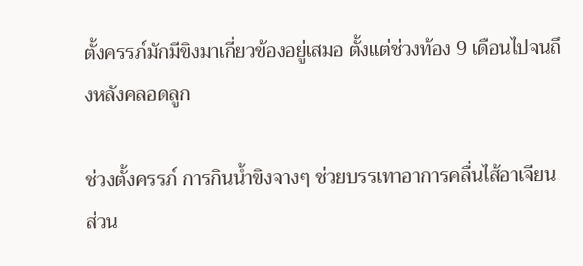ตั้งครรภ์มักมีขิงมาเกี่ยวข้องอยู่เสมอ ตั้งแต่ช่วงท้อง 9 เดือนไปจนถึงหลังคลอดลูก

ช่วงตั้งครรภ์ การกินน้ำขิงจางๆ ช่วยบรรเทาอาการคลื่นไส้อาเจียน ส่วน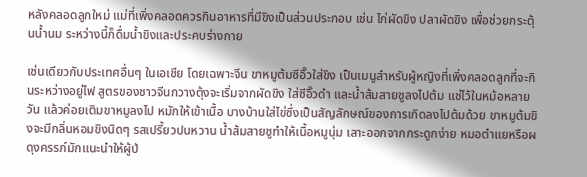หลังคลอดลูกใหม่ แม่ที่เพิ่งคลอดควรกินอาหารที่มีขิงเป็นส่วนประกอบ เช่น ไก่ผัดขิง ปลาผัดขิง เพื่อช่วยกระตุ้นน้ำนม ระหว่างนี้ก็ดื่มน้ำขิงและประคบร่างกาย

เช่นเดียวกับประเทศอื่นๆ ในเอเชีย โดยเฉพาะจีน ขาหมูต้มซีอิ๊วใส่ขิง เป็นเมนูสำหรับผู้หญิงที่เพิ่งคลอดลูกที่จะกินระหว่างอยู่ไฟ สูตรของชาวจีนกวางตุ้งจะเริ่มจากผัดขิง ใส่ซีอิ๊วดำ และน้ำส้มสายชูลงไปต้ม แช่ไว้ในหม้อหลายวัน แล้วค่อยเติมขาหมูลงไป หมักให้เข้าเนื้อ บางบ้านใส่ไข่ซึ่งเป็นสัญลักษณ์ของการเกิดลงไปต้มด้วย ขาหมูต้มขิงจะมีกลิ่นหอมขิงนิดๆ รสเปรี้ยวปนหวาน น้ำส้มสายชูทำให้เนื้อหมูนุ่ม เลาะออกจากกระดูกง่าย หมอตำแยหรือผดุงครรภ์มักแนะนำให้ผู้ป่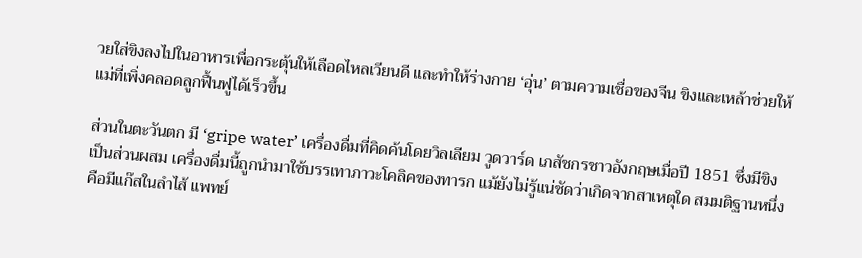วยใส่ขิงลงไปในอาหารเพื่อกระตุ้นให้เลือดไหลเวียนดี และทำให้ร่างกาย ‘อุ่น’ ตามความเชื่อของจีน ขิงและเหล้าช่วยให้แม่ที่เพิ่งคลอดลูกฟื้นฟูได้เร็วขึ้น

ส่วนในตะวันตก มี ‘gripe water’ เครื่องดื่มที่คิดค้นโดยวิลเลียม วูดวาร์ด เภสัชกรชาวอังกฤษเมื่อปี 1851 ซึ่งมีขิงเป็นส่วนผสม เครื่องดื่มนี้ถูกนำมาใช้บรรเทาภาวะโคลิคของทารก แม้ยังไม่รู้แน่ชัดว่าเกิดจากสาเหตุใด สมมติฐานหนึ่งคือมีแก๊สในลำไส้ แพทย์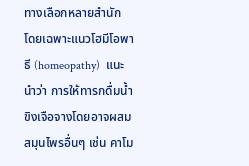ทางเลือกหลายสำนัก โดยเฉพาะแนวโฮมีโอพาธี (homeopathy)  แนะนำว่า การให้ทารกดื่มน้ำขิงเจือจางโดยอาจผสมสมุนไพรอื่นๆ เช่น คาโม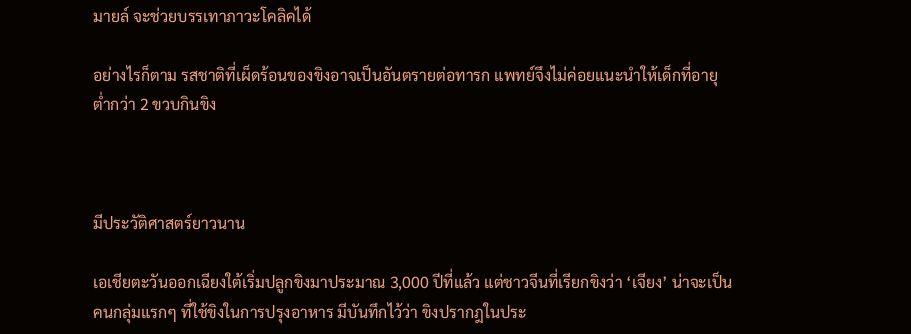มายล์ จะช่วยบรรเทาภาวะโคลิคได้

อย่างไรก็ตาม รสชาติที่เผ็ดร้อนของขิงอาจเป็นอันตรายต่อทารก แพทย์จึงไม่ค่อยแนะนำให้เด็กที่อายุต่ำกว่า 2 ขวบกินขิง



มีประวัติศาสตร์ยาวนาน

เอเชียตะวันออกเฉียงใต้เริ่มปลูกขิงมาประมาณ 3,000 ปีที่แล้ว แต่ชาวจีนที่เรียกขิงว่า ‘เจียง’ น่าจะเป็นคนกลุ่มแรกๆ ที่ใช้ขิงในการปรุงอาหาร มีบันทึกไว้ว่า ขิงปรากฎในประ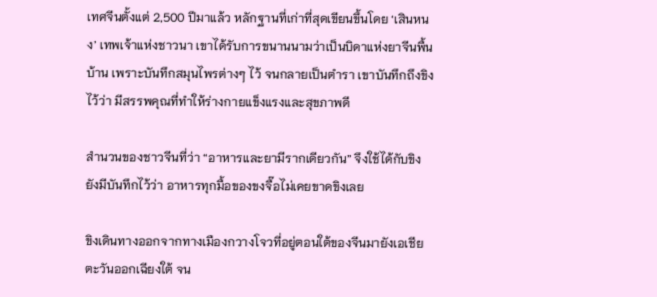เทศจีนตั้งแต่ 2,500 ปีมาแล้ว หลักฐานที่เก่าที่สุดเขียนขึ้นโดย ‘เสินหนง’ เทพเจ้าแห่งชาวนา เขาได้รับการขนานนามว่าเป็นบิดาแห่งยาจีนพื้นบ้าน เพราะบันทึกสมุนไพรต่างๆ ไว้ จนกลายเป็นตำรา เขาบันทึกถึงขิงไว้ว่า มีสรรพคุณที่ทำให้ร่างกายแข็งแรงและสุขภาพดี

สำนวนของชาวจีนที่ว่า “อาหารและยามีรากเดียวกัน” จึงใช้ได้กับขิง ยังมีบันทึกไว้ว่า อาหารทุกมื้อของขงจื๊อไม่เคยขาดขิงเลย

ขิงเดินทางออกจากทางเมืองกวางโจวที่อยู่ตอนใต้ของจีนมายังเอเชียตะวันออกเฉียงใต้ จน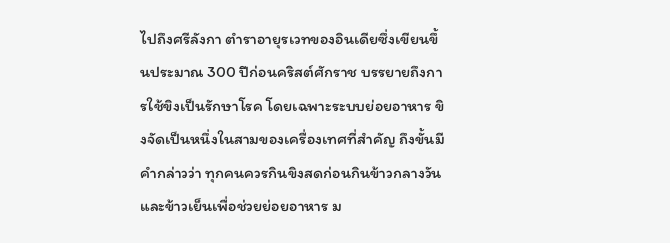ไปถึงศรีลังกา ตำราอายุรเวทของอินเดียซึ่งเขียนขึ้นประมาณ 300 ปีก่อนคริสต์ศักราช บรรยายถึงการใช้ขิงเป็นรักษาโรค โดยเฉพาะระบบย่อยอาหาร ขิงจัดเป็นหนึ่งในสามของเครื่องเทศที่สำคัญ ถึงขั้นมีคำกล่าวว่า ทุกคนควรกินขิงสดก่อนกินข้าวกลางวันและข้าวเย็นเพื่อช่วยย่อยอาหาร ม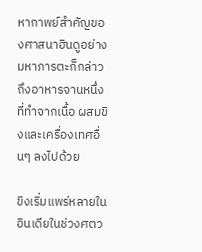หากาพย์สำคัญของศาสนาฮินดูอย่างมหาภารตะก็กล่าวถึงอาหารจานหนึ่งที่ทำจากเนื้อ ผสมขิงและเครื่องเทศอื่นๆ ลงไปด้วย

ขิงเริ่มแพร่หลายในอินเดียในช่วงศตว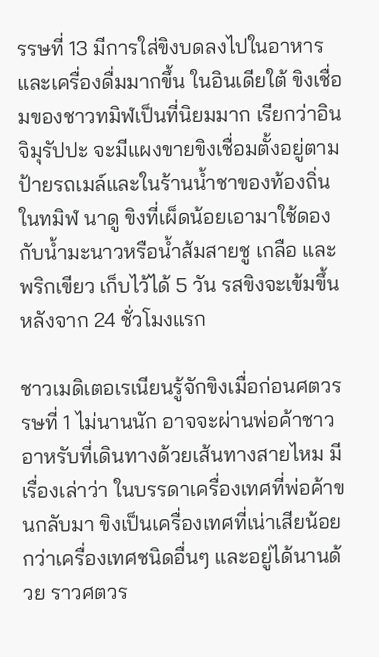รรษที่ 13 มีการใส่ขิงบดลงไปในอาหารและเครื่องดื่มมากขึ้น ในอินเดียใต้ ขิงเชื่อมของชาวทมิฬเป็นที่นิยมมาก เรียกว่าอินจิมุรัปปะ จะมีแผงขายขิงเชื่อมตั้งอยู่ตามป้ายรถเมล์และในร้านน้ำชาของท้องถิ่น ในทมิฬ นาดู ขิงที่เผ็ดน้อยเอามาใช้ดองกับน้ำมะนาวหรือน้ำส้มสายชู เกลือ และพริกเขียว เก็บไว้ได้ 5 วัน รสขิงจะเข้มขึ้นหลังจาก 24 ชั่วโมงแรก

ชาวเมดิเตอเรเนียนรู้จักขิงเมื่อก่อนศตวรรษที่ 1 ไม่นานนัก อาจจะผ่านพ่อค้าชาวอาหรับที่เดินทางด้วยเส้นทางสายไหม มีเรื่องเล่าว่า ในบรรดาเครื่องเทศที่พ่อค้าขนกลับมา ขิงเป็นเครื่องเทศที่เน่าเสียน้อยกว่าเครื่องเทศชนิดอื่นๆ และอยู่ได้นานด้วย ราวศตวร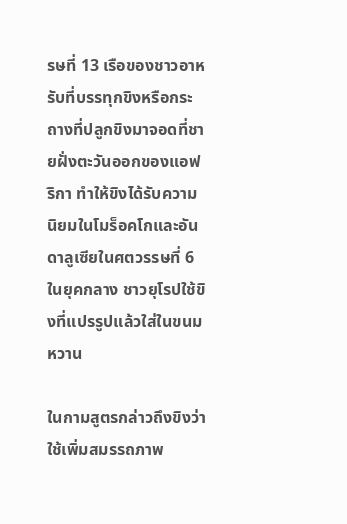รษที่ 13 เรือของชาวอาหรับที่บรรทุกขิงหรือกระถางที่ปลูกขิงมาจอดที่ชายฝั่งตะวันออกของแอฟริกา ทำให้ขิงได้รับความนิยมในโมร็อคโกและอันดาลูเซียในศตวรรษที่ 6 ในยุคกลาง ชาวยุโรปใช้ขิงที่แปรรูปแล้วใส่ในขนมหวาน

ในกามสูตรกล่าวถึงขิงว่าใช้เพิ่มสมรรถภาพ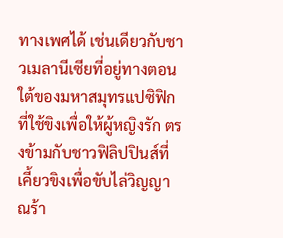ทางเพศได้ เช่นเดียวกับชาวเมลานีเซียที่อยู่ทางตอนใต้ของมหาสมุทรแปซิฟิกที่ใช้ขิงเพื่อให้ผู้หญิงรัก ตรงข้ามกับชาวฟิลิปปินส์ที่เคี้ยวขิงเพื่อขับไล่วิญญาณร้า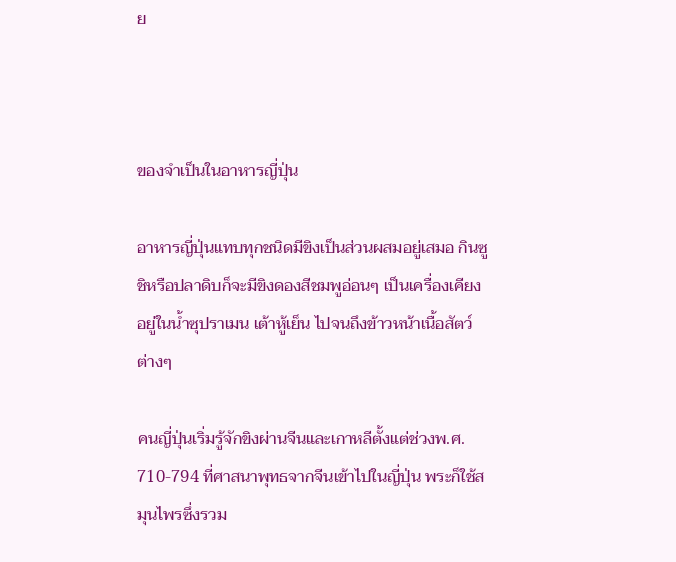ย



ของจำเป็นในอาหารญี่ปุ่น

อาหารญี่ปุ่นแทบทุกชนิดมีขิงเป็นส่วนผสมอยู่เสมอ กินซูชิหรือปลาดิบก็จะมีขิงดองสีชมพูอ่อนๆ เป็นเครื่องเคียง อยู่ในน้ำซุปราเมน เต้าหู้เย็น ไปจนถึงข้าวหน้าเนื้อสัตว์ต่างๆ

คนญี่ปุ่นเริ่มรู้จักขิงผ่านจีนและเกาหลีตั้งแต่ช่วงพ.ศ. 710-794 ที่ศาสนาพุทธจากจีนเข้าไปในญี่ปุ่น พระก็ใช้สมุนไพรซึ่งรวม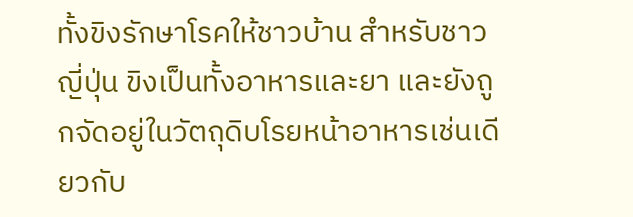ทั้งขิงรักษาโรคให้ชาวบ้าน สำหรับชาวญี่ปุ่น ขิงเป็นทั้งอาหารและยา และยังถูกจัดอยู่ในวัตถุดิบโรยหน้าอาหารเช่นเดียวกับ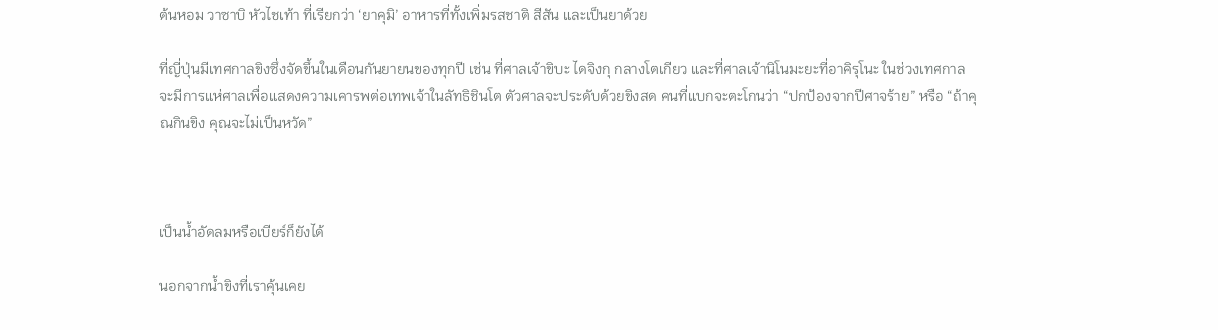ต้นหอม วาซาบิ หัวไชเท้า ที่เรียกว่า ‘ยาคุมิ’ อาหารที่ทั้งเพิ่มรสชาติ สีสัน และเป็นยาด้วย

ที่ญี่ปุ่นมีเทศกาลขิงซึ่งจัดขึ้นในเดือนกันยายนของทุกปี เช่น ที่ศาลเจ้าขิบะ ไดจิงกุ กลางโตเกียว และที่ศาลเจ้านิโนมะยะที่อาคิรุโนะ ในช่วงเทศกาลจะมีการแห่ศาลเพื่อแสดงความเคารพต่อเทพเจ้าในลัทธิชินโต ตัวศาลจะประดับด้วยขิงสด คนที่แบกจะตะโกนว่า “ปกป้องจากปีศาจร้าย” หรือ “ถ้าคุณกินขิง คุณจะไม่เป็นหวัด”



เป็นน้ำอัดลมหรือเบียร์ก็ยังได้

นอกจากน้ำขิงที่เราคุ้นเคย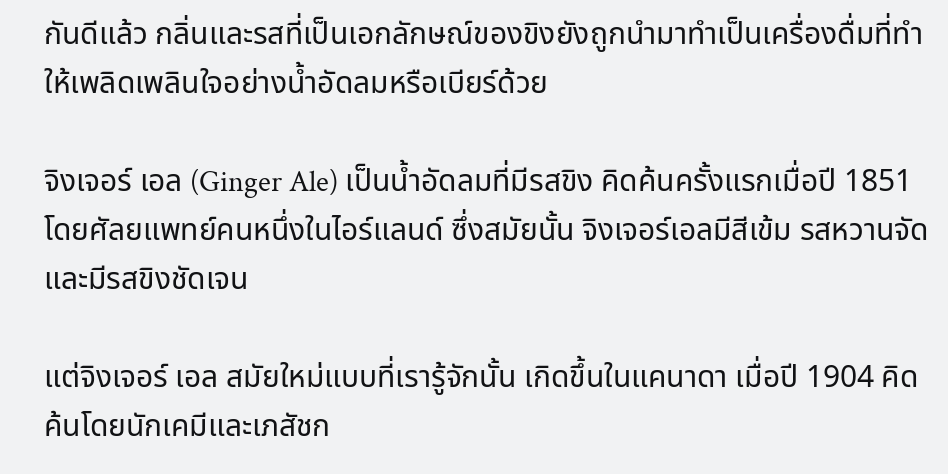กันดีแล้ว กลิ่นและรสที่เป็นเอกลักษณ์ของขิงยังถูกนำมาทำเป็นเครื่องดื่มที่ทำให้เพลิดเพลินใจอย่างน้ำอัดลมหรือเบียร์ด้วย

จิงเจอร์ เอล (Ginger Ale) เป็นน้ำอัดลมที่มีรสขิง คิดค้นครั้งแรกเมื่อปี 1851 โดยศัลยแพทย์คนหนึ่งในไอร์แลนด์ ซึ่งสมัยนั้น จิงเจอร์เอลมีสีเข้ม รสหวานจัด และมีรสขิงชัดเจน

แต่จิงเจอร์ เอล สมัยใหม่แบบที่เรารู้จักนั้น เกิดขึ้นในแคนาดา เมื่อปี 1904 คิดค้นโดยนักเคมีและเภสัชก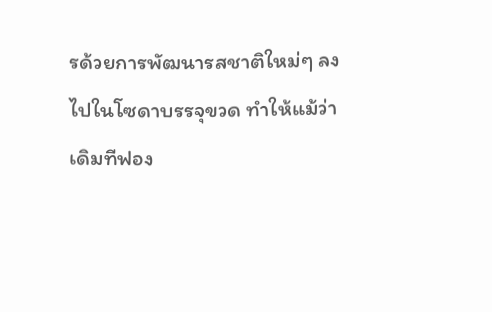รด้วยการพัฒนารสชาติใหม่ๆ ลงไปในโซดาบรรจุขวด ทำให้แม้ว่าเดิมทีฟอง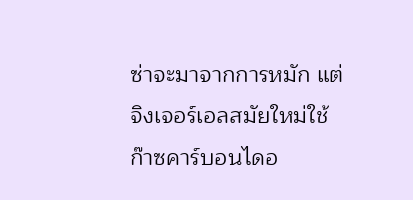ซ่าจะมาจากการหมัก แต่จิงเจอร์เอลสมัยใหม่ใช้ก๊าซคาร์บอนไดอ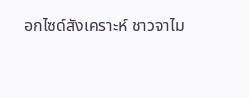อกไซด์สังเคราะห์ ชาวจาไม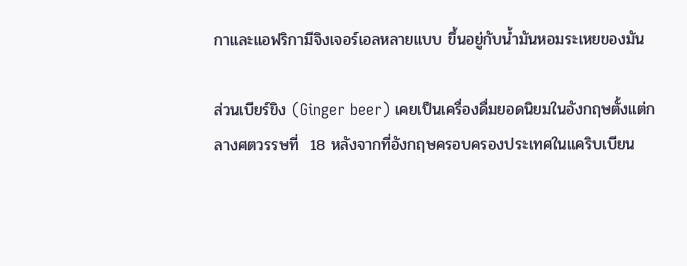กาและแอฟริกามีจิงเจอร์เอลหลายแบบ ขึ้นอยู่กับน้ำมันหอมระเหยของมัน

ส่วนเบียร์ขิง (Ginger beer) เคยเป็นเครื่องดื่มยอดนิยมในอังกฤษตั้งแต่กลางศตวรรษที่  18 หลังจากที่อังกฤษครอบครองประเทศในแคริบเบียน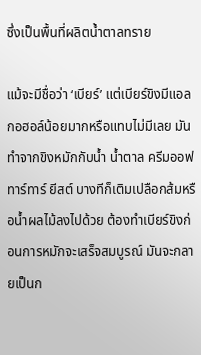ซึ่งเป็นพื้นที่ผลิตน้ำตาลทราย

แม้จะมีชื่อว่า ‘เบียร์’ แต่เบียร์ขิงมีแอลกอฮอล์น้อยมากหรือแทบไม่มีเลย มันทำจากขิงหมักกับน้ำ น้ำตาล ครีมออฟทาร์ทาร์ ยีสต์ บางทีก็เติมเปลือกส้มหรือน้ำผลไม้ลงไปด้วย ต้องทำเบียร์ขิงก่อนการหมักจะเสร็จสมบูรณ์ มันจะกลายเป็นก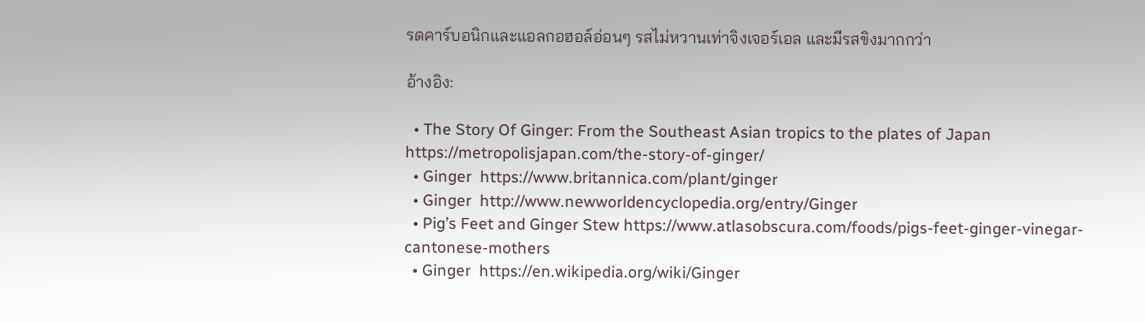รดคาร์บอนิกและแอลกอฮอล์อ่อนๆ รสไม่หวานเท่าจิงเจอร์เอล และมีรสขิงมากกว่า

อ้างอิง:

  • The Story Of Ginger: From the Southeast Asian tropics to the plates of Japan https://metropolisjapan.com/the-story-of-ginger/
  • Ginger  https://www.britannica.com/plant/ginger
  • Ginger  http://www.newworldencyclopedia.org/entry/Ginger
  • Pig’s Feet and Ginger Stew https://www.atlasobscura.com/foods/pigs-feet-ginger-vinegar-cantonese-mothers
  • Ginger  https://en.wikipedia.org/wiki/Ginger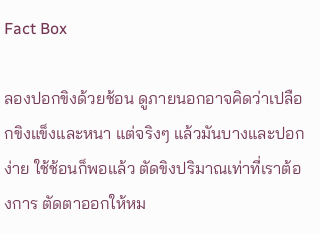Fact Box

ลองปอกขิงด้วยช้อน ดูภายนอกอาจคิดว่าเปลือกขิงแข็งและหนา แต่จริงๆ แล้วมันบางและปอกง่าย ใช้ช้อนก็พอแล้ว ตัดขิงปริมาณเท่าที่เราต้องการ ตัดตาออกให้หม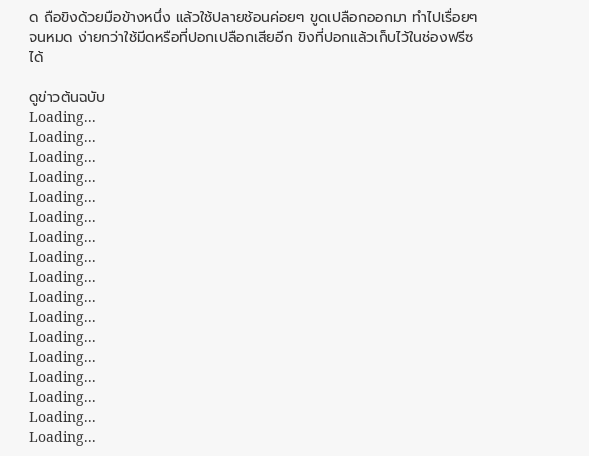ด ถือขิงด้วยมือข้างหนึ่ง แล้วใช้ปลายช้อนค่อยๆ ขูดเปลือกออกมา ทำไปเรื่อยๆ จนหมด ง่ายกว่าใช้มีดหรือที่ปอกเปลือกเสียอีก ขิงที่ปอกแล้วเก็บไว้ในช่องฟรีซได้

ดูข่าวต้นฉบับ
Loading...
Loading...
Loading...
Loading...
Loading...
Loading...
Loading...
Loading...
Loading...
Loading...
Loading...
Loading...
Loading...
Loading...
Loading...
Loading...
Loading...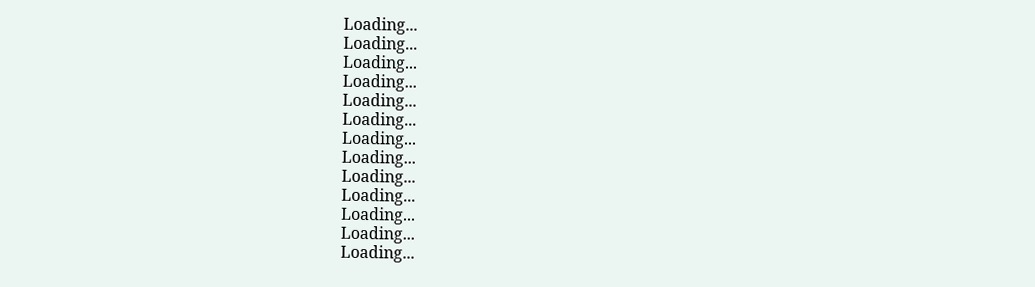Loading...
Loading...
Loading...
Loading...
Loading...
Loading...
Loading...
Loading...
Loading...
Loading...
Loading...
Loading...
Loading...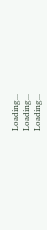Loading...
Loading...
Loading...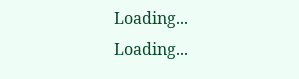Loading...
Loading...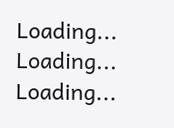Loading...
Loading...
Loading...